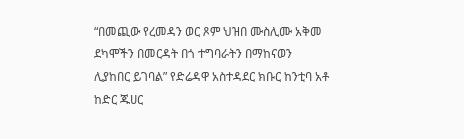“በመጪው የረመዳን ወር ጾም ህዝበ ሙስሊሙ አቅመ ደካሞችን በመርዳት በጎ ተግባራትን በማከናወን ሊያከበር ይገባል” የድሬዳዋ አስተዳደር ክቡር ከንቲባ አቶ ከድር ጁሀር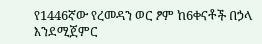የ1446ኛው የረመዳን ወር ፆም ከ6ቀናቶች በኃላ እንደሚጀምር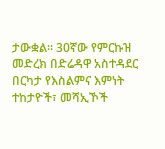ታውቋል፡፡ 30ኛው የምርኩዝ መድረክ በድሬዳዋ አስተዳደር በርካታ የእስልምና እምነት ተከታዮች፣ መሻኢኾች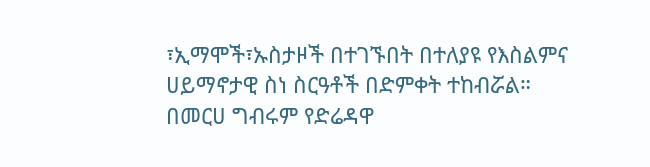፣ኢማሞች፣ኡስታዞች በተገኙበት በተለያዩ የእስልምና ሀይማኖታዊ ስነ ስርዓቶች በድምቀት ተከብሯል። በመርሀ ግብሩም የድሬዳዋ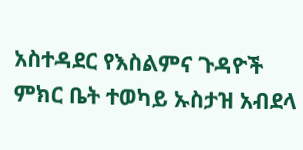አስተዳደር የእስልምና ጉዳዮች ምክር ቤት ተወካይ ኡስታዝ አብደላ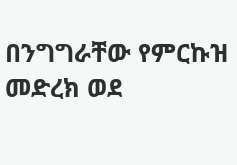በንግግራቸው የምርኩዝ መድረክ ወደ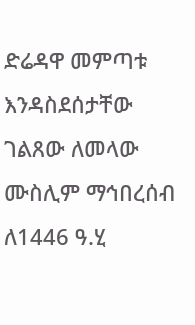ድሬዳዋ መምጣቱ እንዳስደሰታቸው ገልጸው ለመላው ሙስሊም ማኅበረሰብ ለ1446 ዓ.ሂ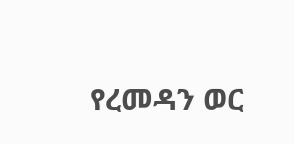የረመዳን ወር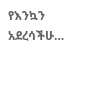የእንኳን አደረሳችሁ…